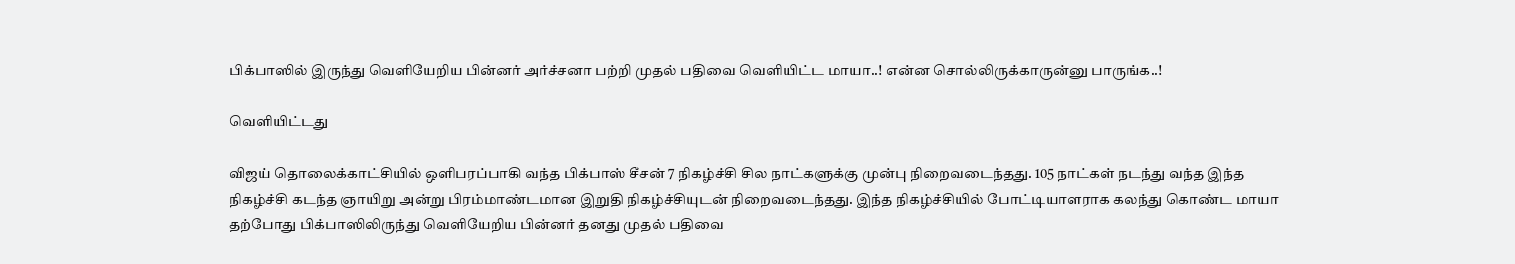பிக்பாஸில் இருந்து வெளியேறிய பின்னர் அர்ச்சனா பற்றி முதல் பதிவை வெளியிட்ட மாயா..! என்ன சொல்லிருக்காருன்னு பாருங்க..!

வெளியிட்டது

விஜய் தொலைக்காட்சியில் ஒளிபரப்பாகி வந்த பிக்பாஸ் சீசன் 7 நிகழ்ச்சி சில நாட்களுக்கு முன்பு நிறைவடைந்தது. 105 நாட்கள் நடந்து வந்த இந்த நிகழ்ச்சி கடந்த ஞாயிறு அன்று பிரம்மாண்டமான இறுதி நிகழ்ச்சியுடன் நிறைவடைந்தது. இந்த நிகழ்ச்சியில் போட்டியாளராக கலந்து கொண்ட மாயா தற்போது பிக்பாஸிலிருந்து வெளியேறிய பின்னர் தனது முதல் பதிவை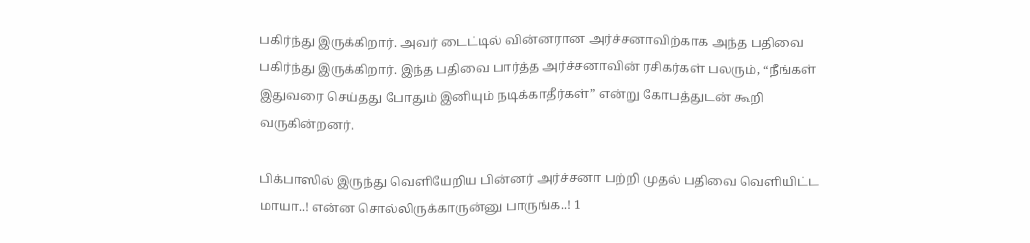பகிர்ந்து இருக்கிறார். அவர் டைட்டில் வின்னரான அர்ச்சனாவிற்காக அந்த பதிவை பகிர்ந்து இருக்கிறார். இந்த பதிவை பார்த்த அர்ச்சனாவின் ரசிகர்கள் பலரும், “நீங்கள் இதுவரை செய்தது போதும் இனியும் நடிக்காதீர்கள்” என்று கோபத்துடன் கூறி வருகின்றனர்.

பிக்பாஸில் இருந்து வெளியேறிய பின்னர் அர்ச்சனா பற்றி முதல் பதிவை வெளியிட்ட மாயா..! என்ன சொல்லிருக்காருன்னு பாருங்க..! 1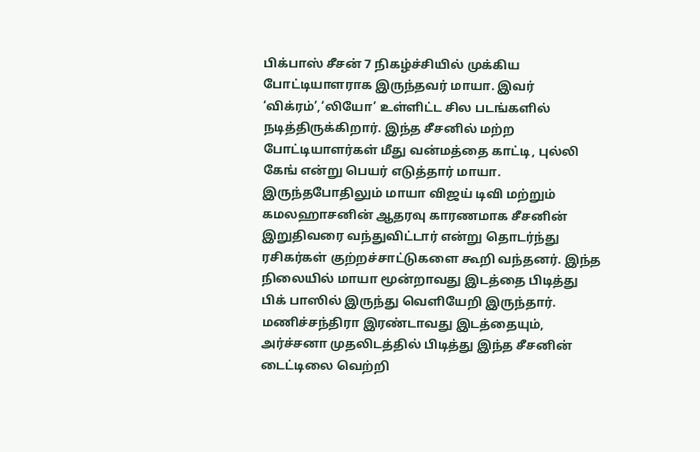பிக்பாஸ் சீசன் 7 நிகழ்ச்சியில் முக்கிய போட்டியாளராக இருந்தவர் மாயா. இவர் ‘விக்ரம்’,‘லியோ’ உள்ளிட்ட சில படங்களில் நடித்திருக்கிறார். இந்த சீசனில் மற்ற போட்டியாளர்கள் மீது வன்மத்தை காட்டி, புல்லி கேங் என்று பெயர் எடுத்தார் மாயா. இருந்தபோதிலும் மாயா விஜய் டிவி மற்றும் கமலஹாசனின் ஆதரவு காரணமாக சீசனின் இறுதிவரை வந்துவிட்டார் என்று தொடர்ந்து ரசிகர்கள் குற்றச்சாட்டுகளை கூறி வந்தனர். இந்த நிலையில் மாயா மூன்றாவது இடத்தை பிடித்து பிக் பாஸில் இருந்து வெளியேறி இருந்தார். மணிச்சந்திரா இரண்டாவது இடத்தையும், அர்ச்சனா முதலிடத்தில் பிடித்து இந்த சீசனின் டைட்டிலை வெற்றி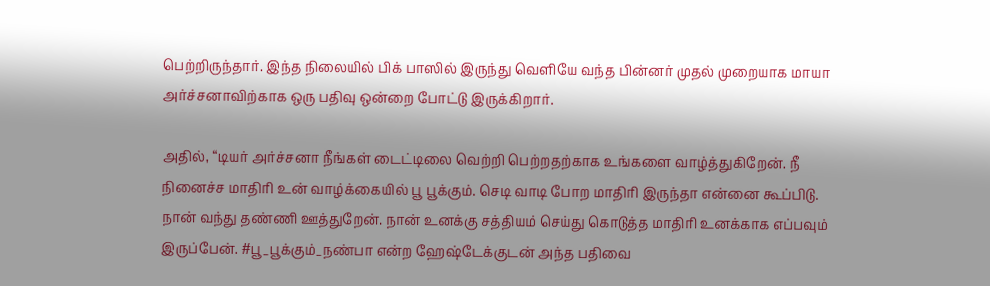பெற்றிருந்தார். இந்த நிலையில் பிக் பாஸில் இருந்து வெளியே வந்த பின்னர் முதல் முறையாக மாயா அர்ச்சனாவிற்காக ஒரு பதிவு ஒன்றை போட்டு இருக்கிறார்.

அதில், “டியர் அர்ச்சனா நீங்கள் டைட்டிலை வெற்றி பெற்றதற்காக உங்களை வாழ்த்துகிறேன். நீ நினைச்ச மாதிரி உன் வாழ்க்கையில் பூ பூக்கும். செடி வாடி போற மாதிரி இருந்தா என்னை கூப்பிடு. நான் வந்து தண்ணி ஊத்துறேன். நான் உனக்கு சத்தியம் செய்து கொடுத்த மாதிரி உனக்காக எப்பவும் இருப்பேன். #பூ_பூக்கும்_நண்பா என்ற ஹேஷ்டேக்குடன் அந்த பதிவை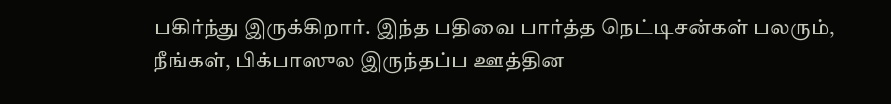பகிர்ந்து இருக்கிறார். இந்த பதிவை பார்த்த நெட்டிசன்கள் பலரும், நீங்கள், பிக்பாஸுல இருந்தப்ப ஊத்தின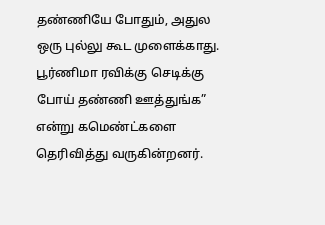தண்ணியே போதும், அதுல ஒரு புல்லு கூட முளைக்காது. பூர்ணிமா ரவிக்கு செடிக்கு போய் தண்ணி ஊத்துங்க” என்று கமெண்ட்களை தெரிவித்து வருகின்றனர்.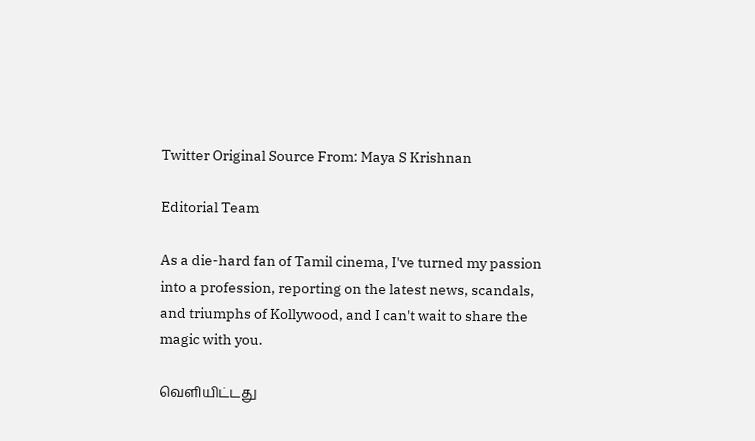Twitter Original Source From: Maya S Krishnan

Editorial Team

As a die-hard fan of Tamil cinema, I've turned my passion into a profession, reporting on the latest news, scandals, and triumphs of Kollywood, and I can't wait to share the magic with you.

வெளியிட்டது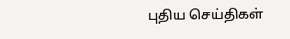புதிய செய்திகள்